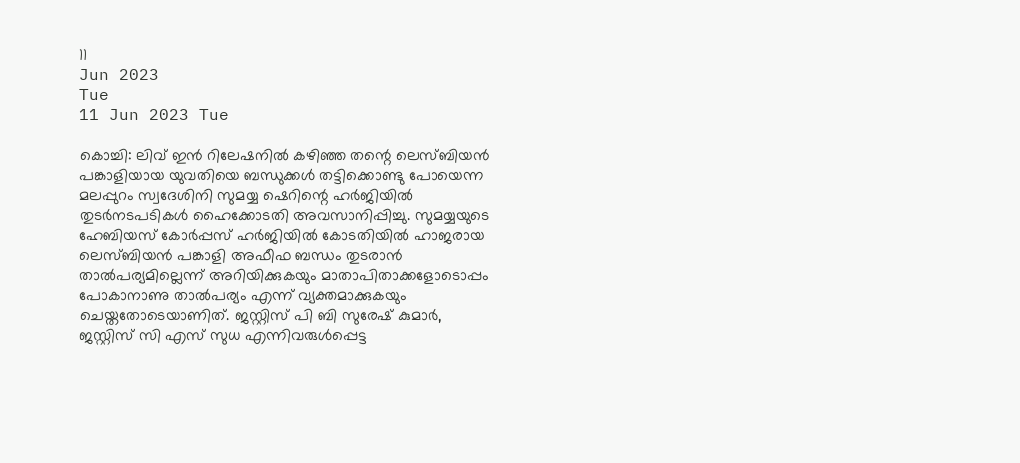11
Jun 2023
Tue
11 Jun 2023 Tue

കൊച്ചി: ലിവ് ഇൻ റിലേഷനിൽ കഴിഞ്ഞ തന്റെ ലെസ്ബിയൻ പങ്കാളിയായ യുവതിയെ ബന്ധുക്കൾ തട്ടിക്കൊണ്ടു പോയെന്ന മലപ്പുറം സ്വദേശിനി സുമയ്യ ഷെറിന്റെ ഹർജിയിൽ തുടർനടപടികൾ ഹൈക്കോടതി അവസാനിപ്പിച്ചു. സുമയ്യയുടെ ഹേബിയസ് കോർപ്പസ് ഹർജിയിൽ കോടതിയിൽ ഹാജരായ ലെസ്ബിയൻ പങ്കാളി അഫീഫ ബന്ധം തുടരാൻ താൽപര്യമില്ലെന്ന് അറിയിക്കുകയും മാതാപിതാക്കളോടൊപ്പം പോകാനാണു താൽപര്യം എന്ന് വ്യക്തമാക്കുകയും ചെയ്തതോടെയാണിത്. ജസ്റ്റിസ് പി ബി സുരേഷ് കുമാർ, ജസ്റ്റിസ് സി എസ് സുധ എന്നിവരുൾപ്പെട്ട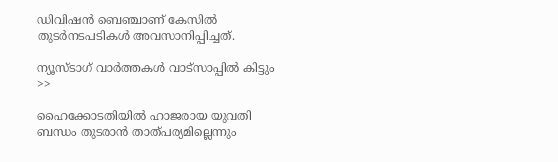ഡിവിഷൻ ബെഞ്ചാണ് കേസിൽ തുടർനടപടികൾ അവസാനിപ്പിച്ചത്.

ന്യൂസ്ടാഗ് വാര്‍ത്തകള്‍ വാട്‌സാപ്പില്‍ കിട്ടും >>

ഹൈക്കോടതിയിൽ ഹാജരായ യുവതി ബന്ധം തുടരാൻ താത്പര്യമില്ലെന്നും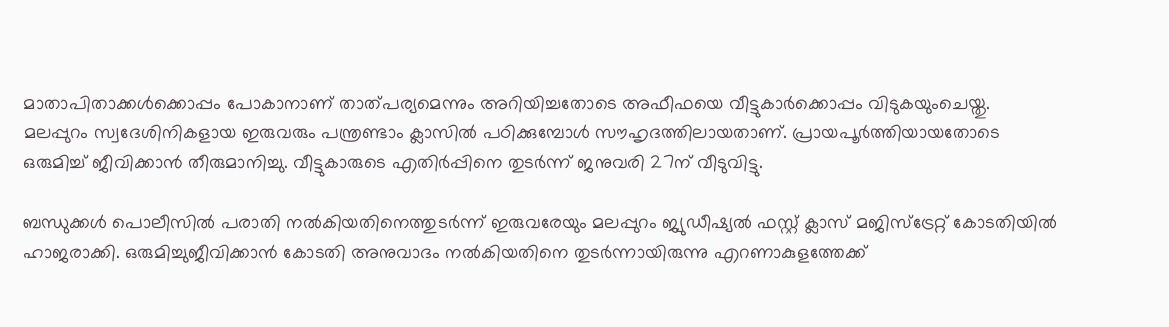മാതാപിതാക്കൾക്കൊപ്പം പോകാനാണ് താത്പര്യമെന്നും അറിയിച്ചതോടെ അഫീഫയെ വീട്ടുകാർക്കൊപ്പം വിടുകയുംചെയ്തു. മലപ്പുറം സ്വദേശിനികളായ ഇരുവരും പന്ത്രണ്ടാം ക്ലാസിൽ പഠിക്കുമ്പോൾ സൗഹൃദത്തിലായതാണ്. പ്രായപൂർത്തിയായതോടെ ഒരുമിച്ച് ജീവിക്കാൻ തീരുമാനിച്ചു. വീട്ടുകാരുടെ എതിർപ്പിനെ തുടർന്ന് ജനുവരി 27ന് വീടുവിട്ടു.

ബന്ധുക്കൾ പൊലീസിൽ പരാതി നൽകിയതിനെത്തുടർന്ന് ഇരുവരേയും മലപ്പുറം ജ്യുഡീഷ്യൽ ഫസ്റ്റ് ക്ലാസ് മജിസ്‌ട്രേറ്റ് കോടതിയിൽ ഹാജരാക്കി. ഒരുമിച്ചുജീവിക്കാൻ കോടതി അനുവാദം നൽകിയതിനെ തുടർന്നായിരുന്നു എറണാകുളത്തേക്ക്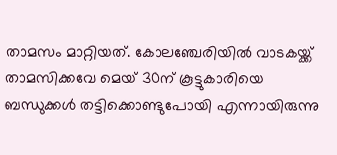താമസം മാറ്റിയത്. കോലഞ്ചേരിയിൽ വാടകയ്ക്ക് താമസിക്കവേ മെയ് 30ന് കൂട്ടുകാരിയെ ബന്ധുക്കൾ തട്ടിക്കൊണ്ടുപോയി എന്നായിരുന്നു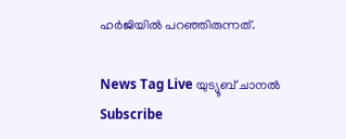ഹർജിയിൽ പറഞ്ഞിരുന്നത്.

News Tag Live യുട്യൂബ് ചാനല്‍ Subscribe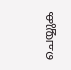ചെയ്യുക